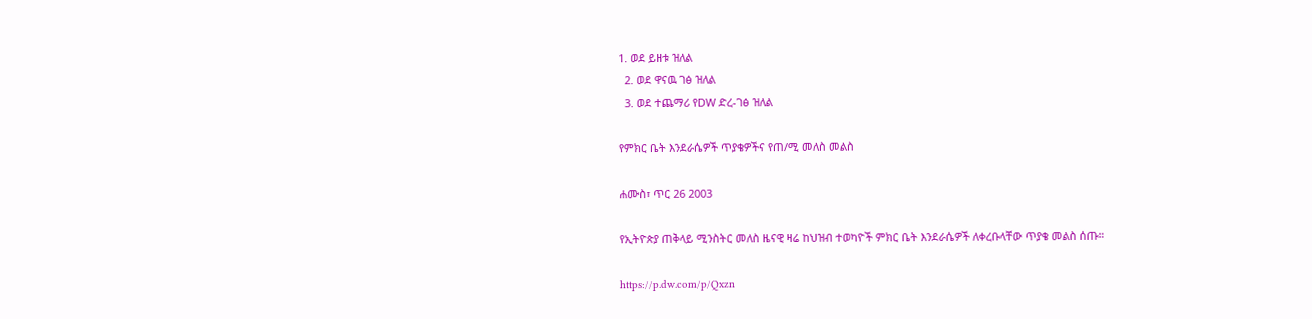1. ወደ ይዘቱ ዝለል
  2. ወደ ዋናዉ ገፅ ዝለል
  3. ወደ ተጨማሪ የDW ድረ-ገፅ ዝለል

የምክር ቤት እንደራሴዎች ጥያቄዎችና የጠ/ሚ መለስ መልስ

ሐሙስ፣ ጥር 26 2003

የኢትዮጵያ ጠቅላይ ሚንስትር መለስ ዜናዊ ዛሬ ከህዝብ ተወካዮች ምክር ቤት እንደራሴዎች ለቀረቡላቸው ጥያቄ መልስ ሰጡ።

https://p.dw.com/p/Qxzn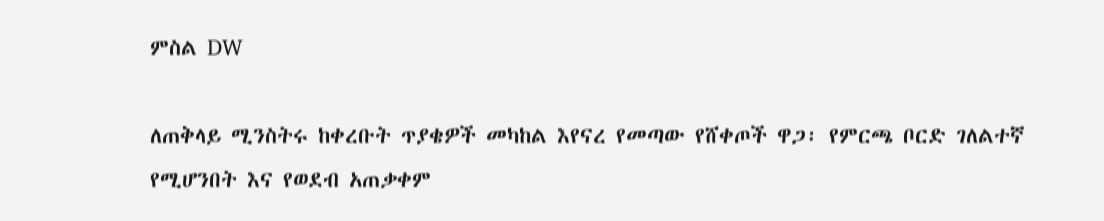ምስል DW

ለጠቅላይ ሚንስትሩ ከቀረቡት ጥያቄዎች መካከል እየናረ የመጣው የሸቀጦች ዋጋ፡ የምርጫ ቦርድ ገለልተኛ የሚሆንበት እና የወደብ አጠቃቀም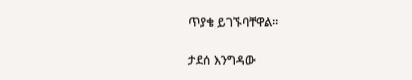ጥያቄ ይገኙባቸዋል።

ታደሰ እንግዳው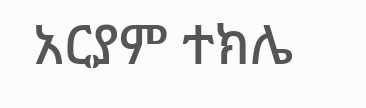አርያም ተክሌ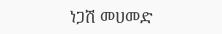ነጋሽ መሀመድ